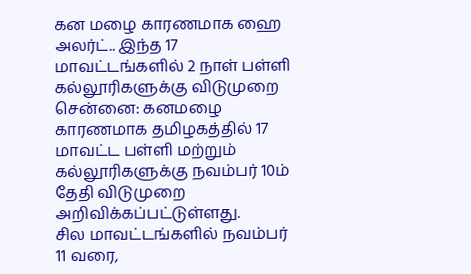கன மழை காரணமாக ஹை அலர்ட்.. இந்த 17 மாவட்டங்களில் 2 நாள் பள்ளி கல்லூரிகளுக்கு விடுமுறை
சென்னை: கனமழை காரணமாக தமிழகத்தில் 17 மாவட்ட பள்ளி மற்றும் கல்லூரிகளுக்கு நவம்பர் 10ம் தேதி விடுமுறை அறிவிக்கப்பட்டுள்ளது.
சில மாவட்டங்களில் நவம்பர் 11 வரை,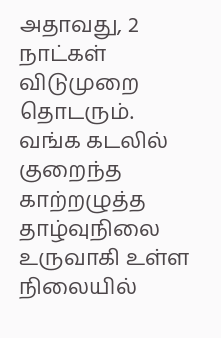அதாவது, 2 நாட்கள் விடுமுறை தொடரும்.
வங்க கடலில் குறைந்த காற்றழுத்த தாழ்வுநிலை உருவாகி உள்ள நிலையில்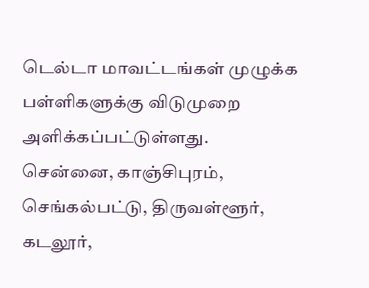டெல்டா மாவட்டங்கள் முழுக்க பள்ளிகளுக்கு விடுமுறை அளிக்கப்பட்டுள்ளது.
சென்னை, காஞ்சிபுரம், செங்கல்பட்டு, திருவள்ளூர், கடலூர்,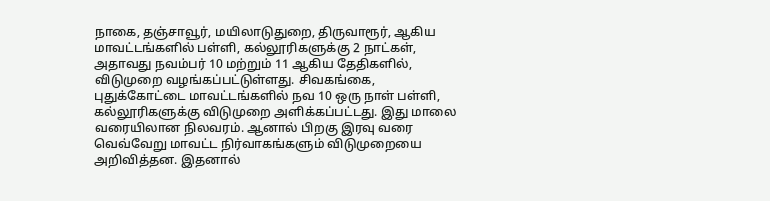நாகை, தஞ்சாவூர், மயிலாடுதுறை, திருவாரூர், ஆகிய மாவட்டங்களில் பள்ளி, கல்லூரிகளுக்கு 2 நாட்கள், அதாவது நவம்பர் 10 மற்றும் 11 ஆகிய தேதிகளில், விடுமுறை வழங்கப்பட்டுள்ளது. சிவகங்கை, புதுக்கோட்டை மாவட்டங்களில் நவ 10 ஒரு நாள் பள்ளி, கல்லூரிகளுக்கு விடுமுறை அளிக்கப்பட்டது. இது மாலை வரையிலான நிலவரம். ஆனால் பிறகு இரவு வரை வெவ்வேறு மாவட்ட நிர்வாகங்களும் விடுமுறையை அறிவித்தன. இதனால்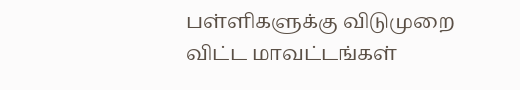பள்ளிகளுக்கு விடுமுறை விட்ட மாவட்டங்கள்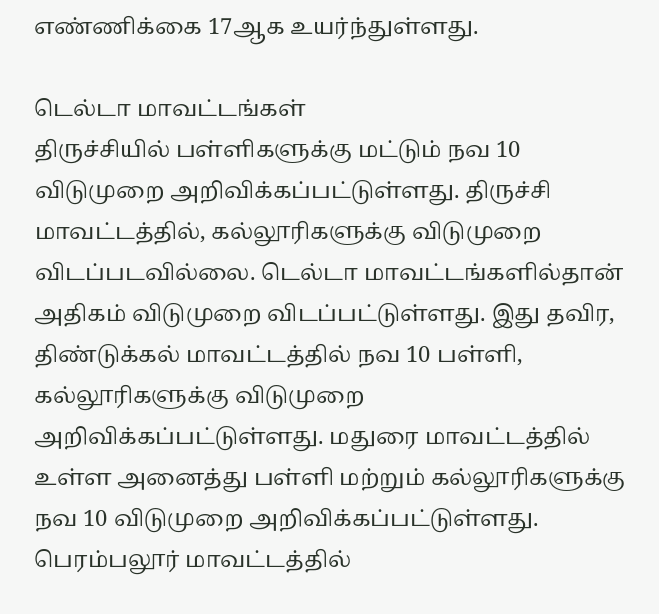எண்ணிக்கை 17ஆக உயர்ந்துள்ளது.

டெல்டா மாவட்டங்கள்
திருச்சியில் பள்ளிகளுக்கு மட்டும் நவ 10 விடுமுறை அறிவிக்கப்பட்டுள்ளது. திருச்சி மாவட்டத்தில், கல்லூரிகளுக்கு விடுமுறை விடப்படவில்லை. டெல்டா மாவட்டங்களில்தான் அதிகம் விடுமுறை விடப்பட்டுள்ளது. இது தவிர, திண்டுக்கல் மாவட்டத்தில் நவ 10 பள்ளி, கல்லூரிகளுக்கு விடுமுறை அறிவிக்கப்பட்டுள்ளது. மதுரை மாவட்டத்தில் உள்ள அனைத்து பள்ளி மற்றும் கல்லூரிகளுக்கு நவ 10 விடுமுறை அறிவிக்கப்பட்டுள்ளது. பெரம்பலூர் மாவட்டத்தில்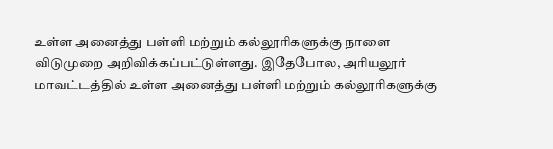உள்ள அனைத்து பள்ளி மற்றும் கல்லூரிகளுக்கு நாளை விடுமுறை அறிவிக்கப்பட்டுள்ளது. இதேபோல, அரியலூர் மாவட்டத்தில் உள்ள அனைத்து பள்ளி மற்றும் கல்லூரிகளுக்கு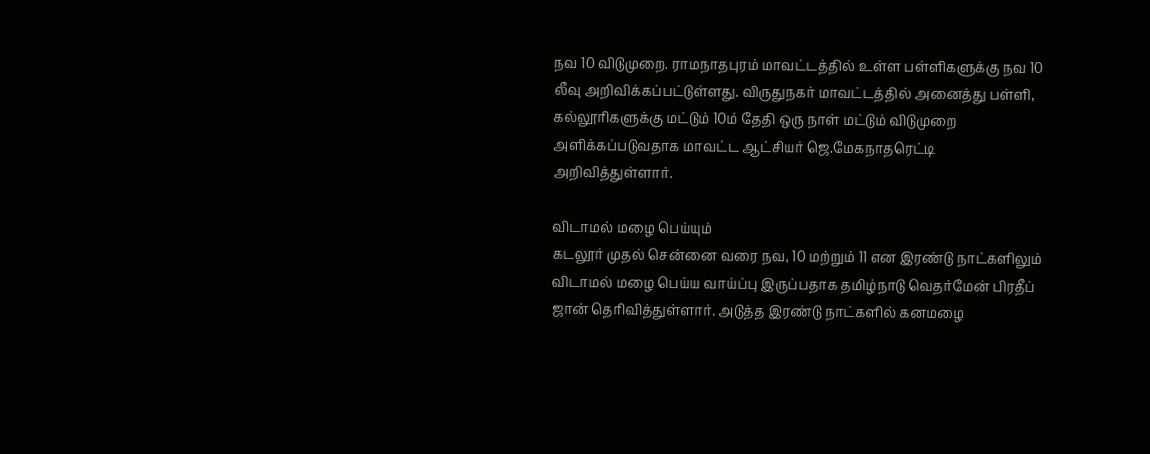நவ 10 விடுமுறை. ராமநாதபுரம் மாவட்டத்தில் உள்ள பள்ளிகளுக்கு நவ 10 லீவு அறிவிக்கப்பட்டுள்ளது. விருதுநகர் மாவட்டத்தில் அனைத்து பள்ளி, கல்லூரிகளுக்கு மட்டும் 10ம் தேதி ஒரு நாள் மட்டும் விடுமுறை அளிக்கப்படுவதாக மாவட்ட ஆட்சியர் ஜெ.மேகநாதரெட்டி அறிவித்துள்ளார்.

விடாமல் மழை பெய்யும்
கடலூர் முதல் சென்னை வரை நவ, 10 மற்றும் 11 என இரண்டு நாட்களிலும் விடாமல் மழை பெய்ய வாய்ப்பு இருப்பதாக தமிழ்நாடு வெதர்மேன் பிரதீப் ஜான் தெரிவித்துள்ளார். அடுத்த இரண்டு நாட்களில் கனமழை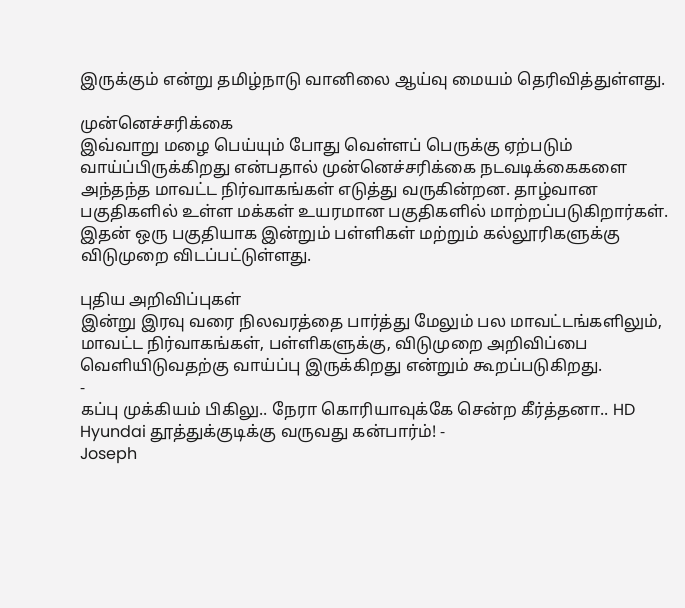இருக்கும் என்று தமிழ்நாடு வானிலை ஆய்வு மையம் தெரிவித்துள்ளது.

முன்னெச்சரிக்கை
இவ்வாறு மழை பெய்யும் போது வெள்ளப் பெருக்கு ஏற்படும் வாய்ப்பிருக்கிறது என்பதால் முன்னெச்சரிக்கை நடவடிக்கைகளை அந்தந்த மாவட்ட நிர்வாகங்கள் எடுத்து வருகின்றன. தாழ்வான பகுதிகளில் உள்ள மக்கள் உயரமான பகுதிகளில் மாற்றப்படுகிறார்கள். இதன் ஒரு பகுதியாக இன்றும் பள்ளிகள் மற்றும் கல்லூரிகளுக்கு விடுமுறை விடப்பட்டுள்ளது.

புதிய அறிவிப்புகள்
இன்று இரவு வரை நிலவரத்தை பார்த்து மேலும் பல மாவட்டங்களிலும், மாவட்ட நிர்வாகங்கள், பள்ளிகளுக்கு, விடுமுறை அறிவிப்பை வெளியிடுவதற்கு வாய்ப்பு இருக்கிறது என்றும் கூறப்படுகிறது.
-
கப்பு முக்கியம் பிகிலு.. நேரா கொரியாவுக்கே சென்ற கீர்த்தனா.. HD Hyundai தூத்துக்குடிக்கு வருவது கன்பார்ம்! -
Joseph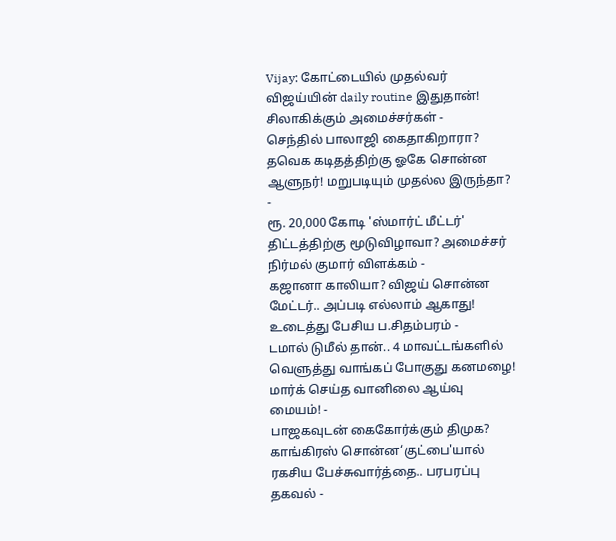Vijay: கோட்டையில் முதல்வர் விஜய்யின் daily routine இதுதான்! சிலாகிக்கும் அமைச்சர்கள் -
செந்தில் பாலாஜி கைதாகிறாரா? தவெக கடிதத்திற்கு ஓகே சொன்ன ஆளுநர்! மறுபடியும் முதல்ல இருந்தா? -
ரூ. 20,000 கோடி 'ஸ்மார்ட் மீட்டர்' திட்டத்திற்கு மூடுவிழாவா? அமைச்சர் நிர்மல் குமார் விளக்கம் -
கஜானா காலியா? விஜய் சொன்ன மேட்டர்.. அப்படி எல்லாம் ஆகாது! உடைத்து பேசிய ப.சிதம்பரம் -
டமால் டுமீல் தான்.. 4 மாவட்டங்களில் வெளுத்து வாங்கப் போகுது கனமழை! மார்க் செய்த வானிலை ஆய்வு மையம்! -
பாஜகவுடன் கைகோர்க்கும் திமுக? காங்கிரஸ் சொன்ன‘குட்பை'யால் ரகசிய பேச்சுவார்த்தை.. பரபரப்பு தகவல் -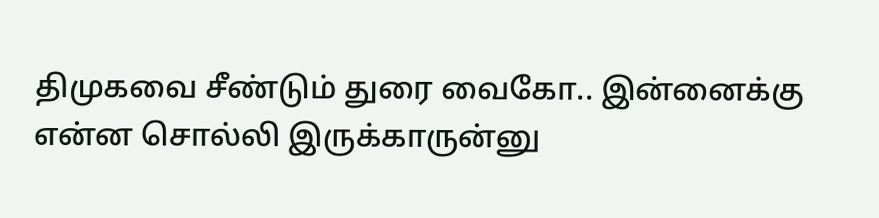திமுகவை சீண்டும் துரை வைகோ.. இன்னைக்கு என்ன சொல்லி இருக்காருன்னு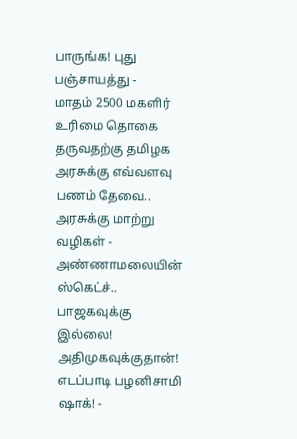பாருங்க! புது பஞ்சாயத்து -
மாதம் 2500 மகளிர் உரிமை தொகை தருவதற்கு தமிழக அரசுக்கு எவ்வளவு பணம் தேவை.. அரசுக்கு மாற்று வழிகள் -
அண்ணாமலையின் ஸ்கெட்ச்.. பாஜகவுக்கு இல்லை! அதிமுகவுக்குதான்! எடப்பாடி பழனிசாமி ஷாக்! -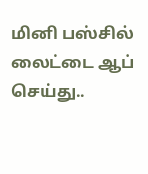மினி பஸ்சில் லைட்டை ஆப் செய்து..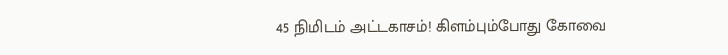45 நிமிடம் அட்டகாசம்! கிளம்பும்போது கோவை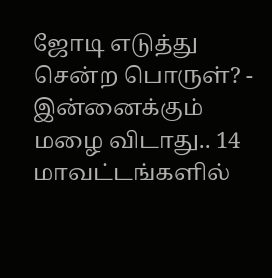ஜோடி எடுத்து சென்ற பொருள்? -
இன்னைக்கும் மழை விடாது.. 14 மாவட்டங்களில்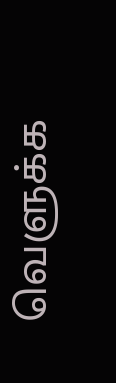வெளுக்க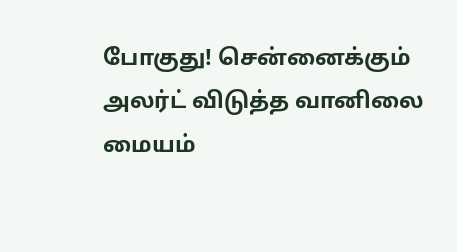போகுது! சென்னைக்கும் அலர்ட் விடுத்த வானிலை மையம்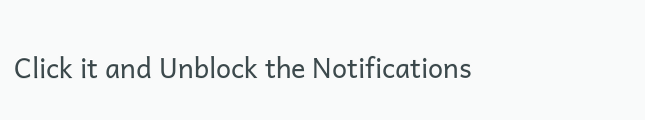Click it and Unblock the Notifications